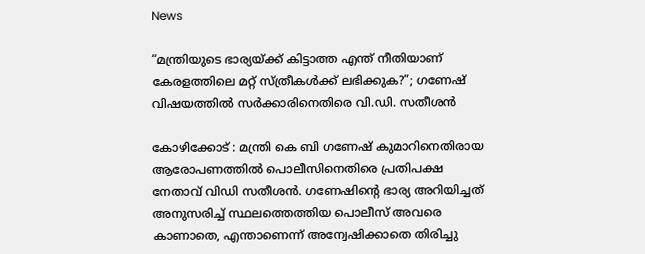News

“മന്ത്രിയുടെ ഭാര്യയ്ക്ക് കിട്ടാത്ത എന്ത് നീതിയാണ് കേരളത്തിലെ മറ്റ് സ്ത്രീകൾക്ക് ലഭിക്കുക?”; ഗണേഷ് വിഷയത്തിൽ സർക്കാരിനെതിരെ വി.ഡി. സതീശൻ

കോഴിക്കോട് : മന്ത്രി കെ ബി ഗണേഷ് കുമാറിനെതിരായ ആരോപണത്തില്‍ പൊലീസിനെതിരെ പ്രതിപക്ഷ നേതാവ് വിഡി സതീശന്‍. ഗണേഷിന്റെ ഭാര്യ അറിയിച്ചത് അനുസരിച്ച് സ്ഥലത്തെത്തിയ പൊലീസ് അവരെ കാണാതെ, എന്താണെന്ന് അന്വേഷിക്കാതെ തിരിച്ചു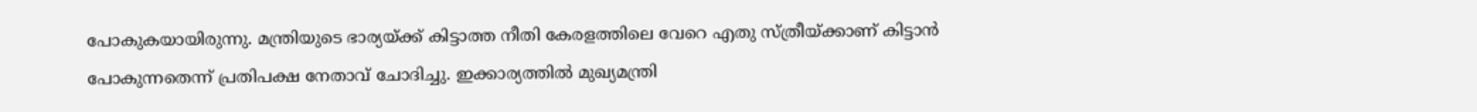പോകുകയായിരുന്നു. മന്ത്രിയുടെ ഭാര്യയ്ക്ക് കിട്ടാത്ത നീതി കേരളത്തിലെ വേറെ എതു സ്ത്രീയ്ക്കാണ് കിട്ടാന്‍ പോകുന്നതെന്ന് പ്രതിപക്ഷ നേതാവ് ചോദിച്ചു. ഇക്കാര്യത്തില്‍ മുഖ്യമന്ത്രി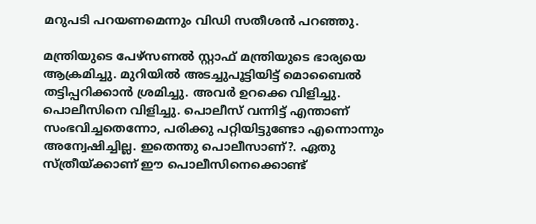മറുപടി പറയണമെന്നും വിഡി സതീശന്‍ പറഞ്ഞു.

മന്ത്രിയുടെ പേഴ്‌സണല്‍ സ്റ്റാഫ് മന്ത്രിയുടെ ഭാര്യയെ ആക്രമിച്ചു. മുറിയില്‍ അടച്ചുപൂട്ടിയിട്ട് മൊബൈല്‍ തട്ടിപ്പറിക്കാന്‍ ശ്രമിച്ചു. അവര്‍ ഉറക്കെ വിളിച്ചു. പൊലീസിനെ വിളിച്ചു. പൊലീസ് വന്നിട്ട് എന്താണ് സംഭവിച്ചതെന്നോ, പരിക്കു പറ്റിയിട്ടുണ്ടോ എന്നൊന്നും അന്വേഷിച്ചില്ല. ഇതെന്തു പൊലീസാണ്?. ഏതു സ്ത്രീയ്ക്കാണ് ഈ പൊലീസിനെക്കൊണ്ട്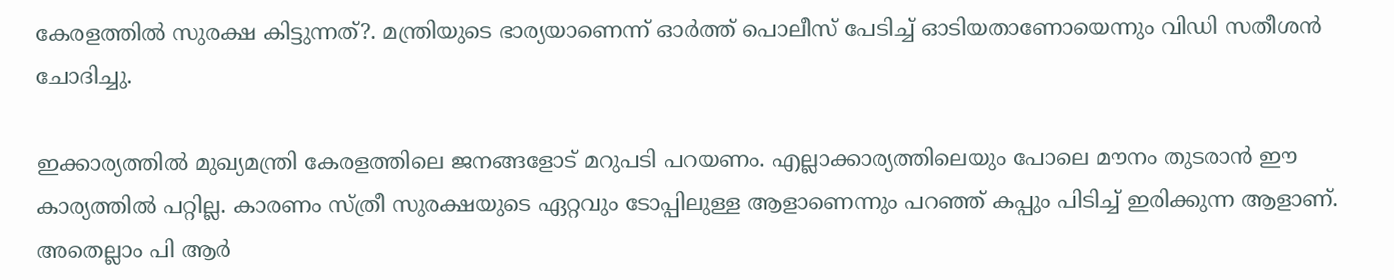കേരളത്തില്‍ സുരക്ഷ കിട്ടുന്നത്?. മന്ത്രിയുടെ ഭാര്യയാണെന്ന് ഓര്‍ത്ത് പൊലീസ് പേടിച്ച് ഓടിയതാണോയെന്നും വിഡി സതീശന്‍ ചോദിച്ചു.

ഇക്കാര്യത്തില്‍ മുഖ്യമന്ത്രി കേരളത്തിലെ ജനങ്ങളോട് മറുപടി പറയണം. എല്ലാക്കാര്യത്തിലെയും പോലെ മൗനം തുടരാന്‍ ഈ കാര്യത്തില്‍ പറ്റില്ല. കാരണം സ്ത്രീ സുരക്ഷയുടെ ഏറ്റവും ടോപ്പിലുള്ള ആളാണെന്നും പറഞ്ഞ് കപ്പും പിടിച്ച് ഇരിക്കുന്ന ആളാണ്. അതെല്ലാം പി ആര്‍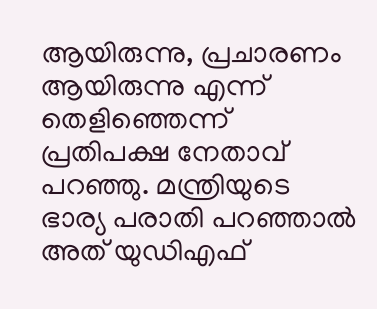ആയിരുന്നു, പ്രചാരണം ആയിരുന്നു എന്ന് തെളിഞ്ഞെന്ന് പ്രതിപക്ഷ നേതാവ് പറഞ്ഞു. മന്ത്രിയുടെ ഭാര്യ പരാതി പറഞ്ഞാല്‍ അത് യുഡിഎഫ്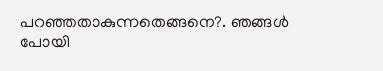പറഞ്ഞതാകുന്നതെങ്ങനെ?. ഞങ്ങള്‍ പോയി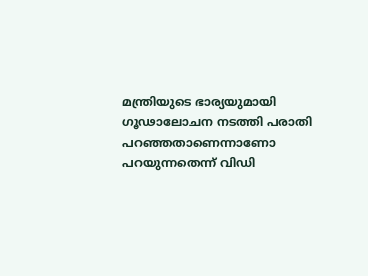മന്ത്രിയുടെ ഭാര്യയുമായി ഗൂഢാലോചന നടത്തി പരാതി പറഞ്ഞതാണെന്നാണോ പറയുന്നതെന്ന് വിഡി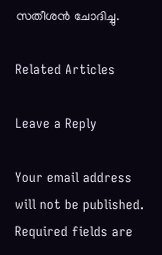സതീശന്‍ ചോദിച്ചു.

Related Articles

Leave a Reply

Your email address will not be published. Required fields are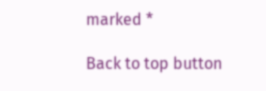marked *

Back to top button